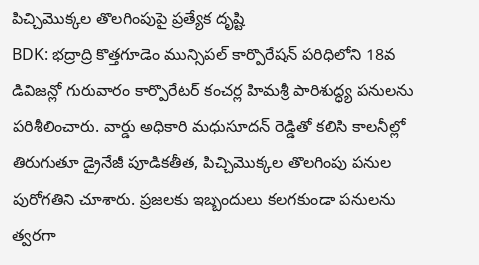పిచ్చిమొక్కల తొలగింపుపై ప్రత్యేక దృష్టి
BDK: భద్రాద్రి కొత్తగూడెం మున్సిపల్ కార్పొరేషన్ పరిధిలోని 18వ డివిజన్లో గురువారం కార్పొరేటర్ కంచర్ల హిమశ్రీ పారిశుద్ధ్య పనులను పరిశీలించారు. వార్డు అధికారి మధుసూదన్ రెడ్డితో కలిసి కాలనీల్లో తిరుగుతూ డ్రైనేజీ పూడికతీత, పిచ్చిమొక్కల తొలగింపు పనుల పురోగతిని చూశారు. ప్రజలకు ఇబ్బందులు కలగకుండా పనులను త్వరగా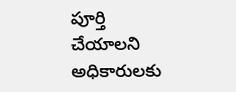పూర్తి చేయాలని అధికారులకు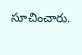సూచించారు.